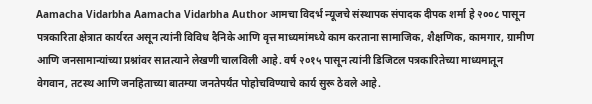Aamacha Vidarbha Aamacha Vidarbha Author आमचा विदर्भ न्यूजचे संस्थापक संपादक दीपक शर्मा हे २००८ पासून पत्रकारिता क्षेत्रात कार्यरत असून त्यांनी विविध दैनिके आणि वृत्त माध्यमांमध्ये काम करताना सामाजिक, शैक्षणिक, कामगार, ग्रामीण आणि जनसामान्यांच्या प्रश्नांवर सातत्याने लेखणी चालविली आहे. वर्ष २०१५ पासून त्यांनी डिजिटल पत्रकारितेच्या माध्यमातून वेगवान, तटस्थ आणि जनहिताच्या बातम्या जनतेपर्यंत पोहोचविण्याचे कार्य सुरू ठेवले आहे.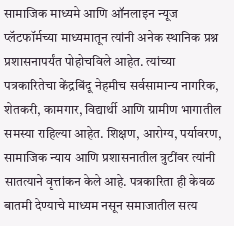सामाजिक माध्यमे आणि ऑनलाइन न्यूज प्लॅटफॉर्मच्या माध्यमातून त्यांनी अनेक स्थानिक प्रश्न प्रशासनापर्यंत पोहोचविले आहेत. त्यांच्या पत्रकारितेचा केंद्रबिंदू नेहमीच सर्वसामान्य नागरिक, शेतकरी, कामगार, विद्यार्थी आणि ग्रामीण भागातील समस्या राहिल्या आहेत. शिक्षण, आरोग्य, पर्यावरण, सामाजिक न्याय आणि प्रशासनातील त्रुटींवर त्यांनी सातत्याने वृत्तांकन केले आहे. पत्रकारिता ही केवळ बातमी देण्याचे माध्यम नसून समाजातील सत्य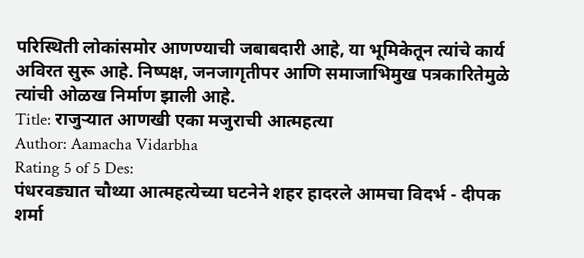परिस्थिती लोकांसमोर आणण्याची जबाबदारी आहे, या भूमिकेतून त्यांचे कार्य अविरत सुरू आहे. निष्पक्ष, जनजागृतीपर आणि समाजाभिमुख पत्रकारितेमुळे त्यांची ओळख निर्माण झाली आहे.
Title: राजुऱ्यात आणखी एका मजुराची आत्महत्या
Author: Aamacha Vidarbha
Rating 5 of 5 Des:
पंधरवड्यात चौथ्या आत्महत्येच्या घटनेने शहर हादरले आमचा विदर्भ - दीपक शर्मा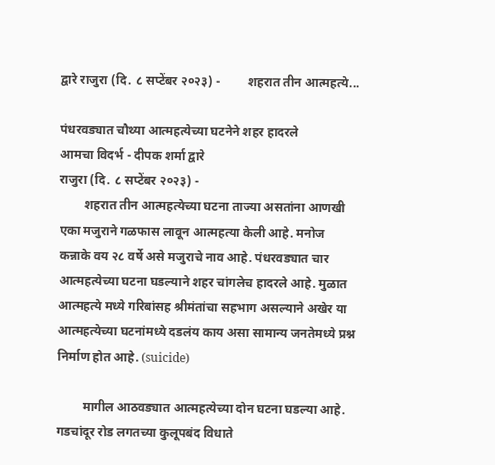द्वारे राजुरा (दि. ८ सप्टेंबर २०२३) -         शहरात तीन आत्महत्ये...

पंधरवड्यात चौथ्या आत्महत्येच्या घटनेने शहर हादरले
आमचा विदर्भ - दीपक शर्मा द्वारे
राजुरा (दि. ८ सप्टेंबर २०२३) -
        शहरात तीन आत्महत्येच्या घटना ताज्या असतांना आणखी एका मजुराने गळफास लावून आत्महत्या केली आहे. मनोज कन्नाके वय २८ वर्षे असे मजुराचे नाव आहे. पंधरवड्यात चार आत्महत्येच्या घटना घडल्याने शहर चांगलेच हादरले आहे. मुळात आत्महत्ये मध्ये गरिबांसह श्रीमंतांचा सहभाग असल्याने अखेर या आत्महत्येच्या घटनांमध्ये दडलंय काय असा सामान्य जनतेमध्ये प्रश्न निर्माण होत आहे. (suicide)

        मागील आठवड्यात आत्महत्येच्या दोन घटना घडल्या आहे. गडचांदूर रोड लगतच्या कुलूपबंद विधाते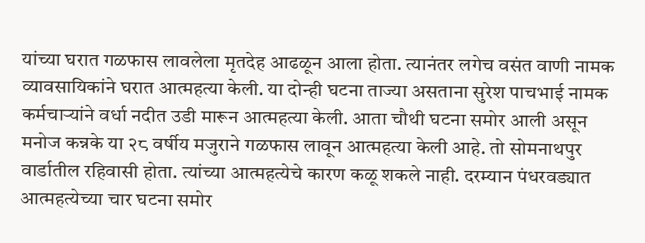यांच्या घरात गळफास लावलेला मृतदेह आढळून आला होता. त्यानंतर लगेच वसंत वाणी नामक व्यावसायिकांने घरात आत्महत्या केली. या दोन्ही घटना ताज्या असताना सुरेश पाचभाई नामक कर्मचाऱ्यांने वर्धा नदीत उडी मारून आत्महत्या केली. आता चौथी घटना समोर आली असून मनोज कन्नके या २८ वर्षीय मजुराने गळफास लावून आत्महत्या केली आहे. तो सोमनाथपुर वार्डातील रहिवासी होता. त्यांच्या आत्महत्येचे कारण कळू शकले नाही. दरम्यान पंधरवड्यात आत्महत्येच्या चार घटना समोर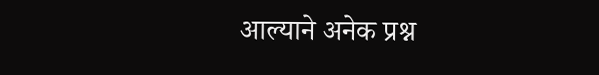आल्याने अनेक प्रश्न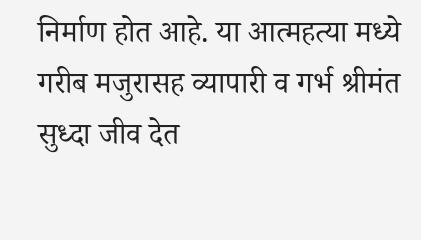निर्माण होत आहे. या आत्महत्या मध्ये गरीब मजुरासह व्यापारी व गर्भ श्रीमंत सुध्दा जीव देत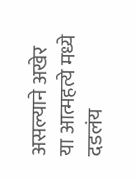असल्याने अखेर या आत्महत्ये मध्ये दडलंय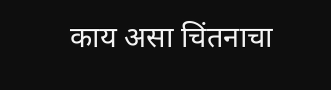काय असा चिंतनाचा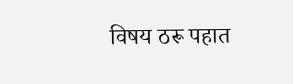विषय ठरू पहात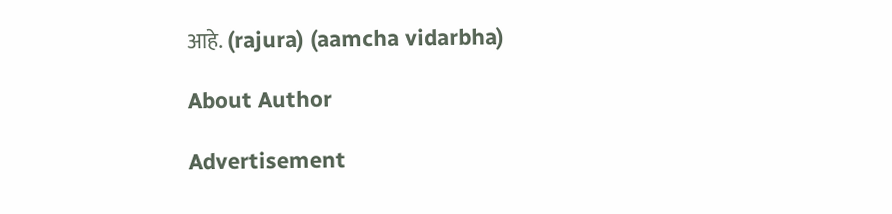आहे. (rajura) (aamcha vidarbha)

About Author

Advertisement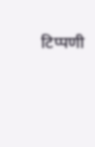टिप्पणी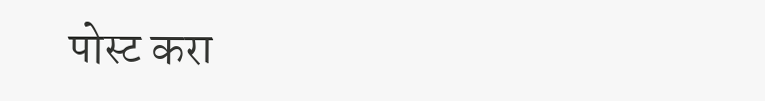पोस्ट करा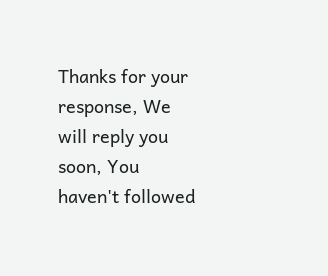Thanks for your response, We will reply you soon, You haven't followed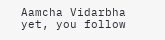Aamcha Vidarbha yet, you follow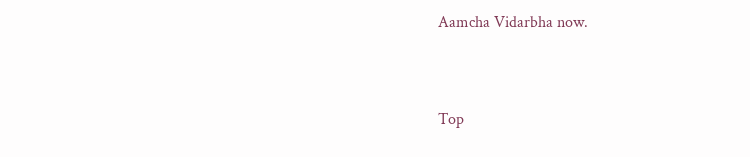Aamcha Vidarbha now.


Top